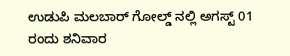ಉಡುಪಿ ಮಲಬಾರ್ ಗೋಲ್ಡ್ ನಲ್ಲಿ ಅಗಸ್ಟ್ 01 ರಂದು ಶನಿವಾರ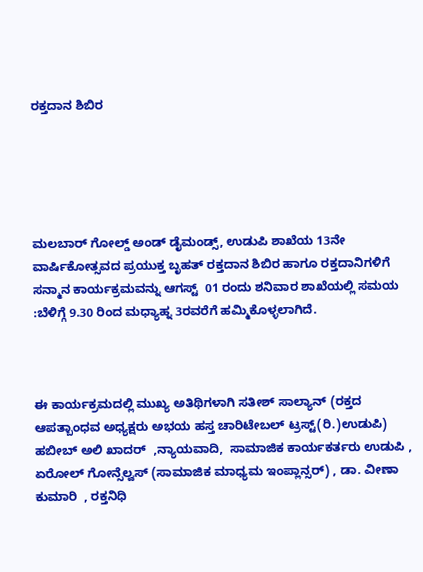ರಕ್ತದಾನ ಶಿಬಿರ





ಮಲಬಾರ್ ಗೋಲ್ಡ್ ಅಂಡ್ ಡೈಮಂಡ್ಸ್, ಉಡುಪಿ ಶಾಖೆಯ 13ನೇ ವಾರ್ಷಿಕೋತ್ಸವದ ಪ್ರಯುಕ್ತ ಬೃಹತ್ ರಕ್ತದಾನ ಶಿಬಿರ ಹಾಗೂ ರಕ್ತದಾನಿಗಳಿಗೆ ಸನ್ಮಾನ ಕಾರ್ಯಕ್ರಮವನ್ನು ಆಗಸ್ಟ್  01 ರಂದು ಶನಿವಾರ ಶಾಖೆಯಲ್ಲಿ ಸಮಯ :ಬೆಳಿಗ್ಗೆ 9.30 ರಿಂದ ಮಧ್ಯಾಹ್ನ 3ರವರೆಗೆ ಹಮ್ಮಿಕೊಳ್ಳಲಾಗಿದೆ.



ಈ ಕಾರ್ಯಕ್ರಮದಲ್ಲಿ ಮುಖ್ಯ ಅತಿಥಿಗಳಾಗಿ ಸತೀಶ್ ಸಾಲ್ಯಾನ್ (ರಕ್ತದ ಆಪತ್ಬಾಂಧವ ಅಧ್ಯಕ್ಷರು ಅಭಯ ಹಸ್ತ ಚಾರಿಟೇಬಲ್ ಟ್ರಸ್ಟ್(ರಿ.)ಉಡುಪಿ) ಹಬೀಬ್ ಅಲಿ ಖಾದರ್  ,ನ್ಯಾಯವಾದಿ,  ಸಾಮಾಜಿಕ ಕಾರ್ಯಕರ್ತರು ಉಡುಪಿ , ಏರೋಲ್ ಗೋನ್ಸೆಲ್ವಸ್ (ಸಾಮಾಜಿಕ ಮಾಧ್ಯಮ ಇಂಪ್ಲಾನ್ಸರ್) , ಡಾ. ವೀಣಾ ಕುಮಾರಿ  , ರಕ್ತನಿಧಿ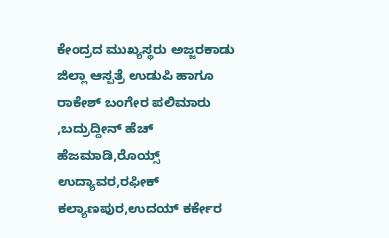ಕೇಂದ್ರದ ಮುಖ್ಯಸ್ಥರು ಅಜ್ಜರಕಾಡು ಜಿಲ್ಲಾ ಆಸ್ಪತ್ರೆ ಉಡುಪಿ ಹಾಗೂ ರಾಕೇಶ್ ಬಂಗೇರ ಪಲಿಮಾರು ,ಬದ್ರುದ್ದೀನ್ ಹೆಚ್ ಹೆಜಮಾಡಿ,ರೊಯ್ಸ್ ಉದ್ಯಾವರ,ರಫೀಕ್ ಕಲ್ಯಾಣಪುರ,ಉದಯ್ ಕರ್ಕೇರ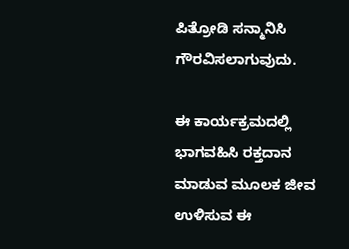ಪಿತ್ರೋಡಿ ಸನ್ಮಾನಿಸಿ ಗೌರವಿಸಲಾಗುವುದು.

ಈ ಕಾರ್ಯಕ್ರಮದಲ್ಲಿ ಭಾಗವಹಿಸಿ ರಕ್ತದಾನ ಮಾಡುವ ಮೂಲಕ ಜೀವ ಉಳಿಸುವ ಈ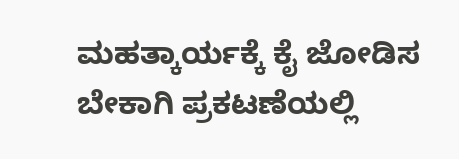ಮಹತ್ಕಾರ್ಯಕ್ಕೆ ಕೈ ಜೋಡಿಸ ಬೇಕಾಗಿ ಪ್ರಕಟಣೆಯಲ್ಲಿ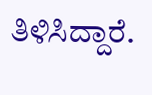ತಿಳಿಸಿದ್ದಾರೆ.